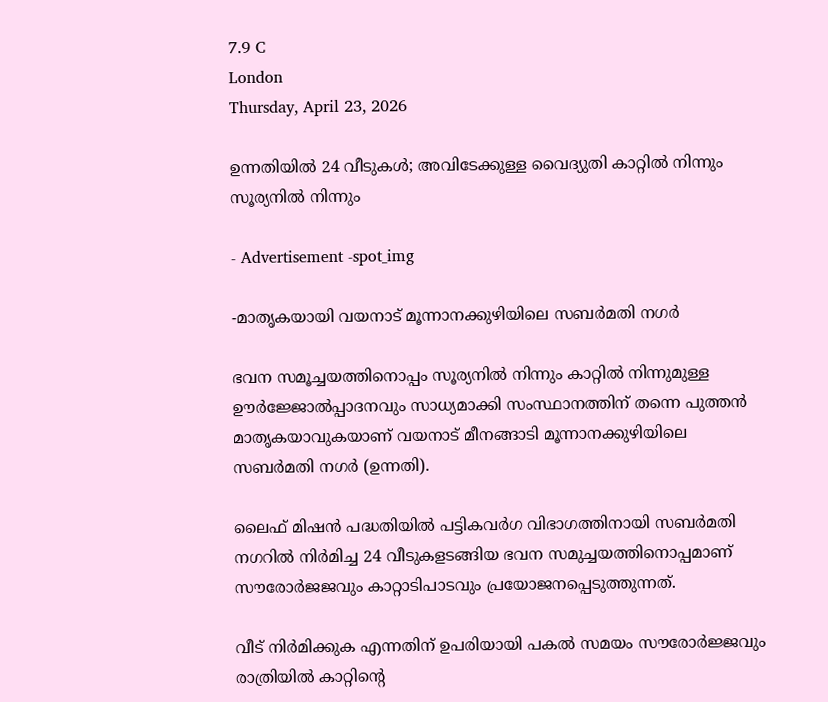7.9 C
London
Thursday, April 23, 2026

ഉന്നതിയിൽ 24 വീടുകൾ; അവിടേക്കുള്ള വൈദ്യുതി കാറ്റിൽ നിന്നും സൂര്യനിൽ നിന്നും

- Advertisement -spot_img

-മാതൃകയായി വയനാട് മൂന്നാനക്കുഴിയിലെ സബർമതി നഗർ

ഭവന സമൂച്ചയത്തിനൊപ്പം സൂര്യനിൽ നിന്നും കാറ്റിൽ നിന്നുമുള്ള ഊർജ്ജോൽപ്പാദനവും സാധ്യമാക്കി സംസ്ഥാനത്തിന് തന്നെ പുത്തൻ മാതൃകയാവുകയാണ് വയനാട് മീനങ്ങാടി മൂന്നാനക്കുഴിയിലെ സബർമതി നഗർ (ഉന്നതി).

ലൈഫ് മിഷൻ പദ്ധതിയിൽ പട്ടികവർഗ വിഭാഗത്തിനായി സബർമതി നഗറിൽ നിർമിച്ച 24 വീടുകളടങ്ങിയ ഭവന സമുച്ചയത്തിനൊപ്പമാണ് സൗരോർജജവും കാറ്റാടിപാടവും പ്രയോജനപ്പെടുത്തുന്നത്.

വീട് നിർമിക്കുക എന്നതിന് ഉപരിയായി പകൽ സമയം സൗരോർജ്ജവും രാത്രിയിൽ കാറ്റിന്റെ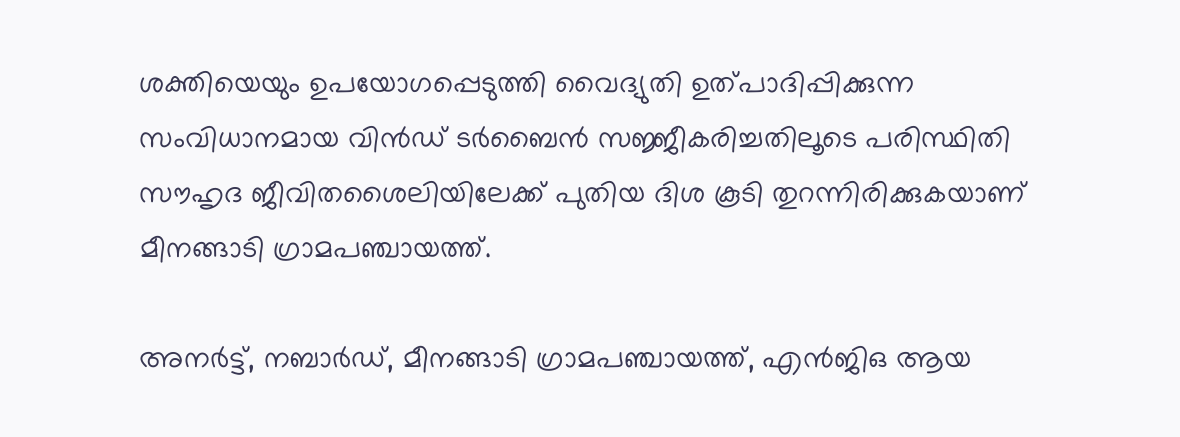ശക്തിയെയും ഉപയോഗപ്പെടുത്തി വൈദ്യുതി ഉത്പാദിപ്പിക്കുന്ന സംവിധാനമായ വിൻഡ് ടർബൈൻ സജ്ജീകരിച്ചതിലൂടെ പരിസ്ഥിതി സൗഹൃദ ജീവിതശൈലിയിലേക്ക് പുതിയ ദിശ കൂടി തുറന്നിരിക്കുകയാണ് മീനങ്ങാടി ഗ്രാമപഞ്ചായത്ത്.

അനർട്ട്, നബാർഡ്, മീനങ്ങാടി ഗ്രാമപഞ്ചായത്ത്, എൻജിഒ ആയ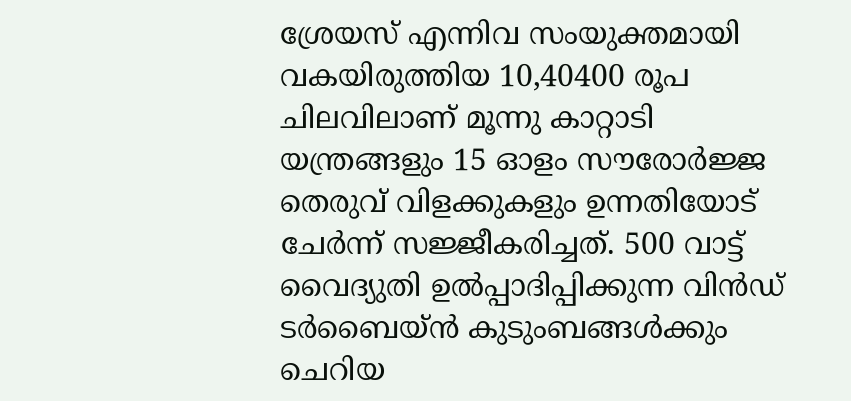ശ്രേയസ് എന്നിവ സംയുക്തമായി വകയിരുത്തിയ 10,40400 രൂപ ചിലവിലാണ് മൂന്നു കാറ്റാടി യന്ത്രങ്ങളും 15 ഓളം സൗരോർജ്ജ തെരുവ് വിളക്കുകളും ഉന്നതിയോട് ചേർന്ന് സജ്ജീകരിച്ചത്. 500 വാട്ട് വൈദ്യുതി ഉൽപ്പാദിപ്പിക്കുന്ന വിൻഡ് ടർബൈയ്ൻ കുടുംബങ്ങൾക്കും ചെറിയ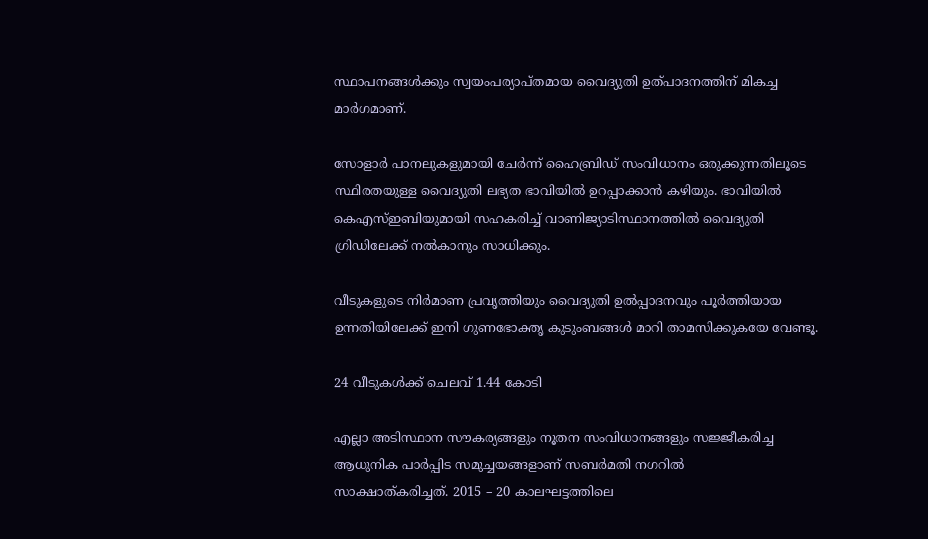സ്ഥാപനങ്ങൾക്കും സ്വയംപര്യാപ്തമായ വൈദ്യുതി ഉത്പാദനത്തിന് മികച്ച മാർഗമാണ്.

സോളാർ പാനലുകളുമായി ചേർന്ന് ഹൈബ്രിഡ് സംവിധാനം ഒരുക്കുന്നതിലൂടെ സ്ഥിരതയുള്ള വൈദ്യുതി ലഭ്യത ഭാവിയിൽ ഉറപ്പാക്കാൻ കഴിയും. ഭാവിയിൽ കെഎസ്ഇബിയുമായി സഹകരിച്ച് വാണിജ്യാടിസ്ഥാനത്തിൽ വൈദ്യുതി ഗ്രിഡിലേക്ക് നൽകാനും സാധിക്കും.

വീടുകളുടെ നിർമാണ പ്രവൃത്തിയും വൈദ്യുതി ഉൽപ്പാദനവും പൂർത്തിയായ ഉന്നതിയിലേക്ക് ഇനി ഗുണഭോക്തൃ കുടുംബങ്ങൾ മാറി താമസിക്കുകയേ വേണ്ടൂ.

24 വീടുകൾക്ക് ചെലവ് 1.44 കോടി

എല്ലാ അടിസ്ഥാന സൗകര്യങ്ങളും നൂതന സംവിധാനങ്ങളും സജ്ജീകരിച്ച ആധുനിക പാർപ്പിട സമുച്ചയങ്ങളാണ് സബർമതി നഗറിൽ
സാക്ഷാത്കരിച്ചത്. 2015 – 20 കാലഘട്ടത്തിലെ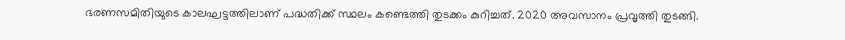ഭരണസമിതിയുടെ കാലഘട്ടത്തിലാണ് പദ്ധതിക്ക് സ്ഥലം കണ്ടെത്തി തുടക്കം കുറിച്ചത്. 2020 അവസാനം പ്രവൃത്തി തുടങ്ങി.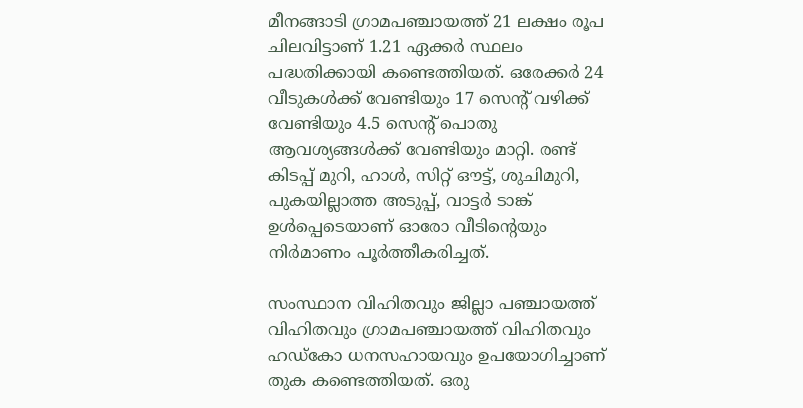മീനങ്ങാടി ഗ്രാമപഞ്ചായത്ത് 21 ലക്ഷം രൂപ ചിലവിട്ടാണ് 1.21 ഏക്കർ സ്ഥലം പദ്ധതിക്കായി കണ്ടെത്തിയത്. ഒരേക്കർ 24 വീടുകൾക്ക് വേണ്ടിയും 17 സെന്റ് വഴിക്ക് വേണ്ടിയും 4.5 സെന്റ് പൊതു ആവശ്യങ്ങൾക്ക് വേണ്ടിയും മാറ്റി. രണ്ട് കിടപ്പ് മുറി, ഹാൾ, സിറ്റ് ഔട്ട്‌, ശുചിമുറി, പുകയില്ലാത്ത അടുപ്പ്, വാട്ടർ ടാങ്ക് ഉൾപ്പെടെയാണ് ഓരോ വീടിന്റെയും നിർമാണം പൂർത്തീകരിച്ചത്.

സംസ്ഥാന വിഹിതവും ജില്ലാ പഞ്ചായത്ത് വിഹിതവും ഗ്രാമപഞ്ചായത്ത് വിഹിതവും ഹഡ്കോ ധനസഹായവും ഉപയോഗിച്ചാണ് തുക കണ്ടെത്തിയത്. ഒരു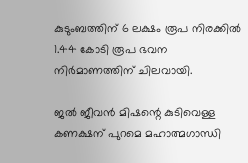കുടുംബത്തിന് 6 ലക്ഷം രൂപ നിരക്കിൽ 1.44 കോടി രൂപ ഭവന നിർമാണത്തിന് ചിലവായി.

ജൽ ജീവൻ മിഷന്റെ കുടിവെള്ള കണക്ഷന് പുറമെ മഹാത്മഗാന്ധി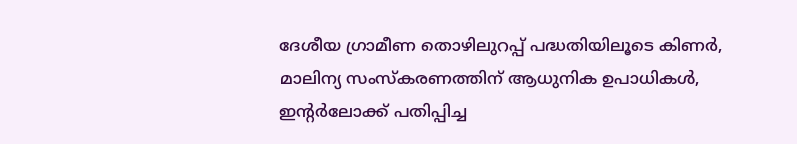ദേശീയ ഗ്രാമീണ തൊഴിലുറപ്പ് പദ്ധതിയിലൂടെ കിണർ, മാലിന്യ സംസ്കരണത്തിന് ആധുനിക ഉപാധികൾ, ഇന്റർലോക്ക് പതിപ്പിച്ച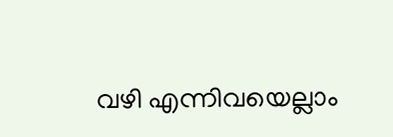വഴി എന്നിവയെല്ലാം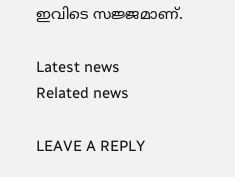ഇവിടെ സജ്ജമാണ്.

Latest news
Related news

LEAVE A REPLY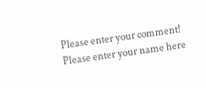Please enter your comment!
Please enter your name here